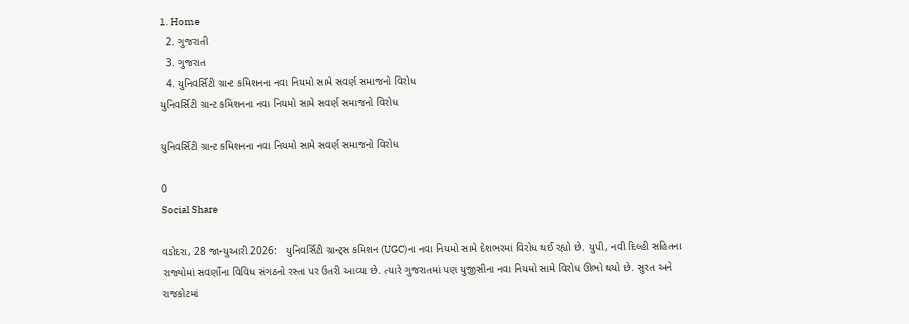1. Home
  2. ગુજરાતી
  3. ગુજરાત
  4. યુનિવર્સિટી ગ્રાન્ટ કમિશનના નવા નિયમો સામે સવર્ણ સમાજનો વિરોધ
યુનિવર્સિટી ગ્રાન્ટ કમિશનના નવા નિયમો સામે સવર્ણ સમાજનો વિરોધ

યુનિવર્સિટી ગ્રાન્ટ કમિશનના નવા નિયમો સામે સવર્ણ સમાજનો વિરોધ

0
Social Share

વડોદરા, 28 જાન્યુઆરી 2026:   યુનિવર્સિટી ગ્રાન્ટ્સ કમિશન (UGC)ના નવા નિયમો સામે દેશભરમાં વિરોધ થઈ રહ્યો છે. યુપી, નવી દિલ્હી સહિતના રાજ્યોમાં સવર્ણોના વિવિધ સંગઠનો રસ્તા પર ઉતરી આવ્યા છે. ત્યારે ગુજરાતમાં પણ યુજીસીના નવા નિયમો સામે વિરોધ ઊભો થયો છે. સુરત અને રાજકોટમાં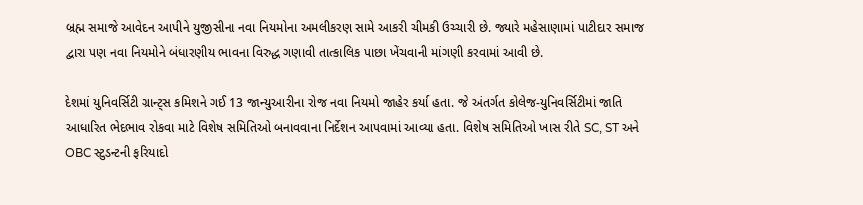બ્રહ્મ સમાજે આવેદન આપીને યુજીસીના નવા નિયમોના અમલીકરણ સામે આકરી ચીમકી ઉચ્ચારી છે. જ્યારે મહેસાણામાં પાટીદાર સમાજ દ્વારા પણ નવા નિયમોને બંધારણીય ભાવના વિરુદ્ધ ગણાવી તાત્કાલિક પાછા ખેંચવાની માંગણી કરવામાં આવી છે.

દેશમાં યુનિવર્સિટી ગ્રાન્ટ્સ કમિશને ગઈ 13 જાન્યુઆરીના રોજ નવા નિયમો જાહેર કર્યા હતા. જે અંતર્ગત કોલેજ-યુનિવર્સિટીમાં જાતિ આધારિત ભેદભાવ રોકવા માટે વિશેષ સમિતિઓ બનાવવાના નિર્દેશન આપવામાં આવ્યા હતા. વિશેષ સમિતિઓ ખાસ રીતે SC, ST અને OBC સ્ટુડન્ટની ફરિયાદો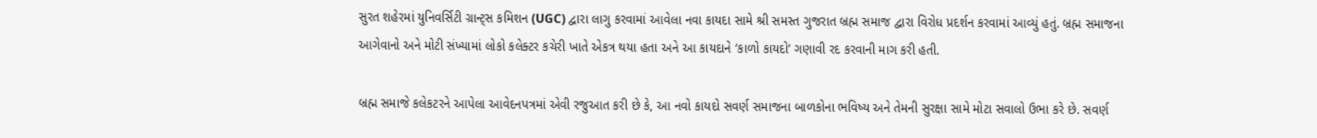સુરત શહેરમાં યુનિવર્સિટી ગ્રાન્ટ્સ કમિશન (UGC) દ્વારા લાગુ કરવામાં આવેલા નવા કાયદા સામે શ્રી સમસ્ત ગુજરાત બ્રહ્મ સમાજ દ્વારા વિરોધ પ્રદર્શન કરવામાં આવ્યું હતું. બ્રહ્મ સમાજના આગેવાનો અને મોટી સંખ્યામાં લોકો કલેક્ટર કચેરી ખાતે એકત્ર થયા હતા અને આ કાયદાને ‘કાળો કાયદો’ ગણાવી રદ કરવાની માગ કરી હતી.

બ્રહ્મ સમાજે કલેકટરને આપેલા આવેદનપત્રમાં એવી રજુઆત કરી છે કે, આ નવો કાયદો સવર્ણ સમાજના બાળકોના ભવિષ્ય અને તેમની સુરક્ષા સામે મોટા સવાલો ઉભા કરે છે. સવર્ણ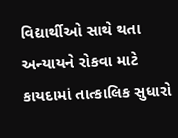વિદ્યાર્થીઓ સાથે થતા અન્યાયને રોકવા માટે કાયદામાં તાત્કાલિક સુધારો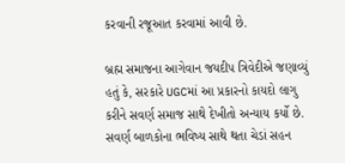કરવાની રજૂઆત કરવામાં આવી છે.

બ્રહ્મ સમાજના આગેવાન જયદીપ ત્રિવેદીએ જણાવ્યું હતું કે, સરકારે UGCમાં આ પ્રકારનો કાયદો લાગુ કરીને સવર્ણ સમાજ સાથે દેખીતો અન્યાય કર્યો છે. સવર્ણ બાળકોના ભવિષ્ય સાથે થતા ચેડાં સહન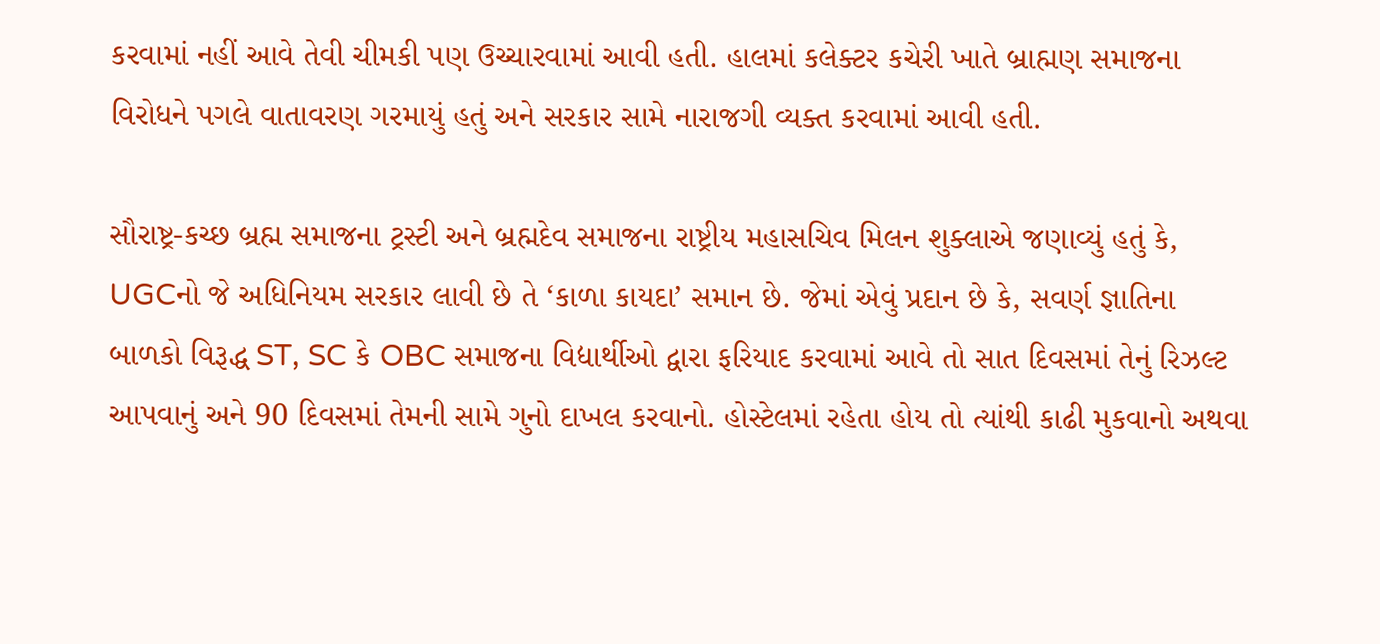કરવામાં નહીં આવે તેવી ચીમકી પણ ઉચ્ચારવામાં આવી હતી. હાલમાં કલેક્ટર કચેરી ખાતે બ્રાહ્મણ સમાજના વિરોધને પગલે વાતાવરણ ગરમાયું હતું અને સરકાર સામે નારાજગી વ્યક્ત કરવામાં આવી હતી.

સૌરાષ્ટ્ર-કચ્છ બ્રહ્મ સમાજના ટ્રસ્ટી અને બ્રહ્મદેવ સમાજના રાષ્ટ્રીય મહાસચિવ મિલન શુક્લાએ જણાવ્યું હતું કે, UGCનો જે અધિનિયમ સરકાર લાવી છે તે ‘કાળા કાયદા’ સમાન છે. જેમાં એવું પ્રદાન છે કે, સવર્ણ જ્ઞાતિના બાળકો વિરૂદ્ધ ST, SC કે OBC સમાજના વિદ્યાર્થીઓ દ્વારા ફરિયાદ કરવામાં આવે તો સાત દિવસમાં તેનું રિઝલ્ટ આપવાનું અને 90 દિવસમાં તેમની સામે ગુનો દાખલ કરવાનો. હોસ્ટેલમાં રહેતા હોય તો ત્યાંથી કાઢી મુકવાનો અથવા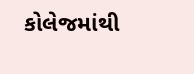કોલેજમાંથી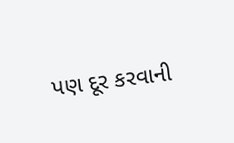પણ દૂર કરવાની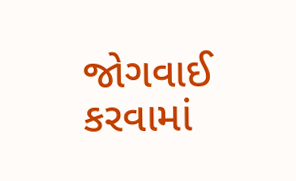જોગવાઈ કરવામાં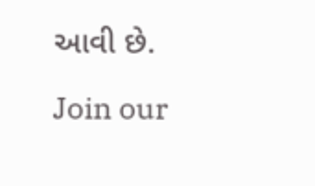આવી છે.

Join our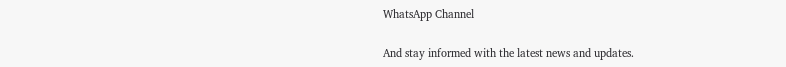WhatsApp Channel

And stay informed with the latest news and updates.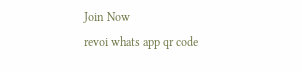Join Now
revoi whats app qr code